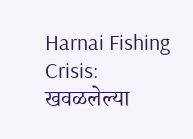Harnai Fishing Crisis: खवळलेल्या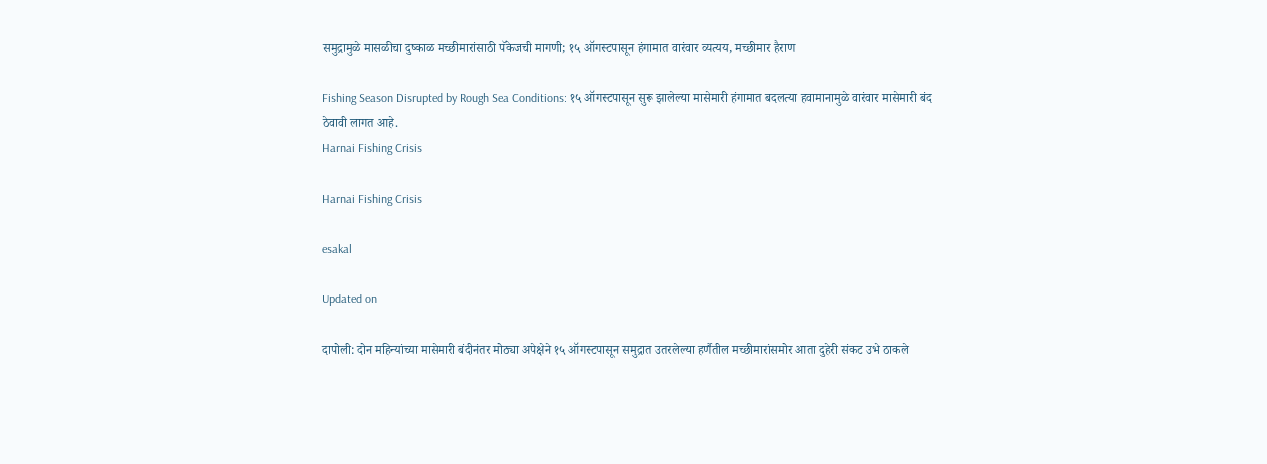समुद्रामुळे मासळीचा दुष्काळ मच्छीमारांसाठी पॅकेजची मागणी; १५ ऑगस्टपासून हंगामात वारंवार व्यत्यय, मच्छीमार हैराण

Fishing Season Disrupted by Rough Sea Conditions: १५ ऑगस्टपासून सुरू झालेल्या मासेमारी हंगामात बदलत्या हवामानामुळे वारंवार मासेमारी बंद ठेवावी लागत आहे.
Harnai Fishing Crisis

Harnai Fishing Crisis

esakal

Updated on

दापोली: दोन महिन्यांच्या मासेमारी बंदीनंतर मोठ्या अपेक्षेने १५ ऑगस्टपासून समुद्रात उतरलेल्या हर्णैतील मच्छीमारांसमोर आता दुहेरी संकट उभे ठाकले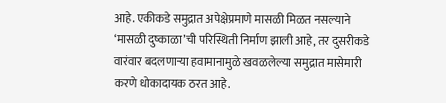आहे. एकीकडे समुद्रात अपेक्षेप्रमाणे मासळी मिळत नसल्याने ‘मासळी दुष्काळा’ची परिस्थिती निर्माण झाली आहे, तर दुसरीकडे वारंवार बदलणाऱ्या हवामानामुळे खवळलेल्या समुद्रात मासेमारी करणे धोकादायक ठरत आहे.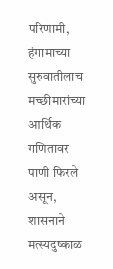परिणामी, हंगामाच्या सुरुवातीलाच मच्छीमारांच्या आर्थिक गणितावर पाणी फिरले असून, शासनाने मत्स्यदुष्काळ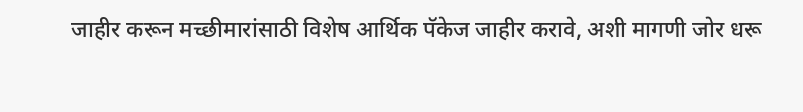जाहीर करून मच्छीमारांसाठी विशेष आर्थिक पॅकेज जाहीर करावे, अशी मागणी जोर धरू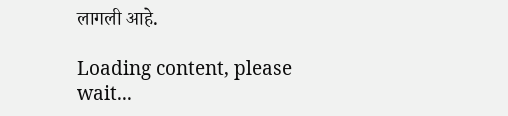लागली आहे.

Loading content, please wait...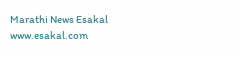Marathi News Esakal
www.esakal.com